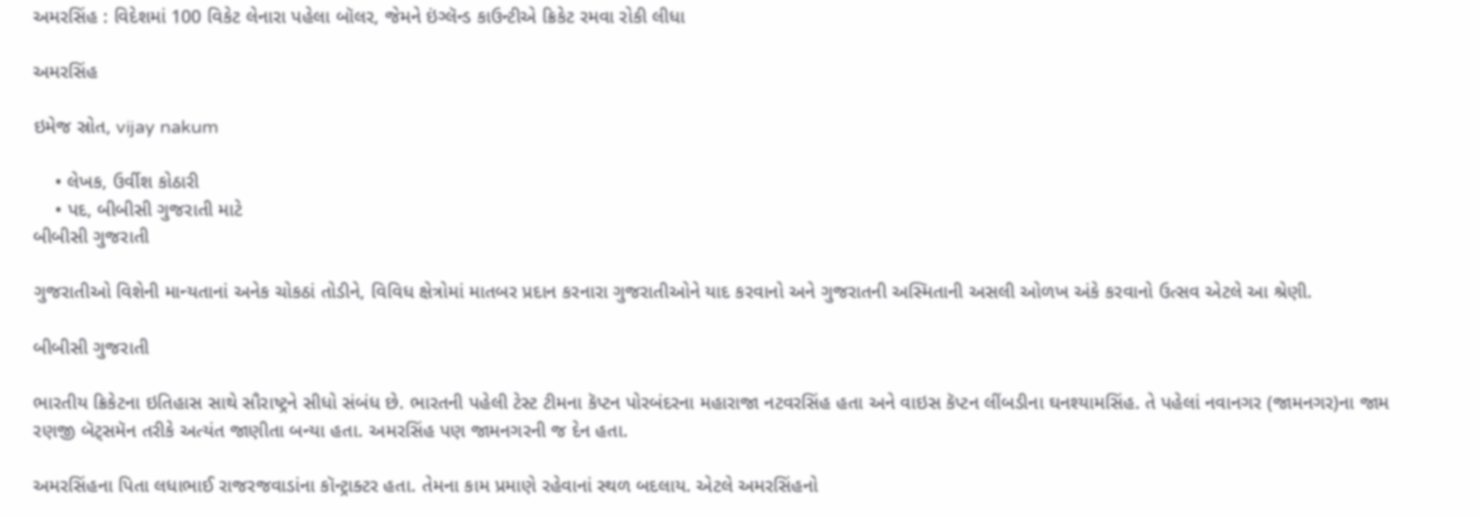અમરસિંહ : વિદેશમાં 100 વિકેટ લેનારા પહેલા બૉલર, જેમને ઇંગ્લૅન્ડ કાઉન્ટીએ ક્રિકેટ રમવા રોકી લીધા

અમરસિંહ

ઇમેજ સ્રોત, vijay nakum

    • લેખક, ઉર્વીશ કોઠારી
    • પદ, બીબીસી ગુજરાતી માટે
બીબીસી ગુજરાતી

ગુજરાતીઓ વિશેની માન્યતાનાં અનેક ચોકઠાં તોડીને, વિવિધ ક્ષેત્રોમાં માતબર પ્રદાન કરનારા ગુજરાતીઓને યાદ કરવાનો અને ગુજરાતની અસ્મિતાની અસલી ઓળખ અંકે કરવાનો ઉત્સવ એટલે આ શ્રેણી.

બીબીસી ગુજરાતી

ભારતીય ક્રિકેટના ઇતિહાસ સાથે સૌરાષ્ટ્રને સીધો સંબંધ છે. ભારતની પહેલી ટેસ્ટ ટીમના કૅપ્ટન પોરબંદરના મહારાજા નટવરસિંહ હતા અને વાઇસ કૅપ્ટન લીંબડીના ઘનશ્યામસિંહ. તે પહેલાં નવાનગર (જામનગર)ના જામ રણજી બૅટ્સમૅન તરીકે અત્યંત જાણીતા બન્યા હતા. અમરસિંહ પણ જામનગરની જ દેન હતા.

અમરસિંહના પિતા લધાભાઈ રાજરજવાડાંના કૉન્ટ્રાક્ટર હતા. તેમના કામ પ્રમાણે રહેવાનાં સ્થળ બદલાય. એટલે અમરસિંહનો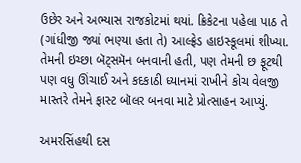ઉછેર અને અભ્યાસ રાજકોટમાં થયાં. ક્રિકેટના પહેલા પાઠ તે (ગાંધીજી જ્યાં ભણ્યા હતા તે) આલ્ફ્રેડ હાઇસ્કૂલમાં શીખ્યા. તેમની ઇચ્છા બૅટ્સમૅન બનવાની હતી, પણ તેમની છ ફૂટથી પણ વધુ ઊંચાઈ અને કદકાઠી ધ્યાનમાં રાખીને કોચ વેલજી માસ્તરે તેમને ફાસ્ટ બૉલર બનવા માટે પ્રોત્સાહન આપ્યું.

અમરસિંહથી દસ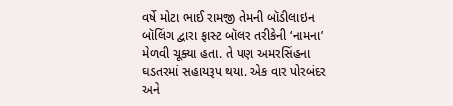વર્ષે મોટા ભાઈ રામજી તેમની બૉડીલાઇન બૉલિંગ દ્વારા ફાસ્ટ બૉલર તરીકેની ‘નામના’ મેળવી ચૂક્યા હતા. તે પણ અમરસિંહના ઘડતરમાં સહાયરૂપ થયા. એક વાર પોરબંદર અને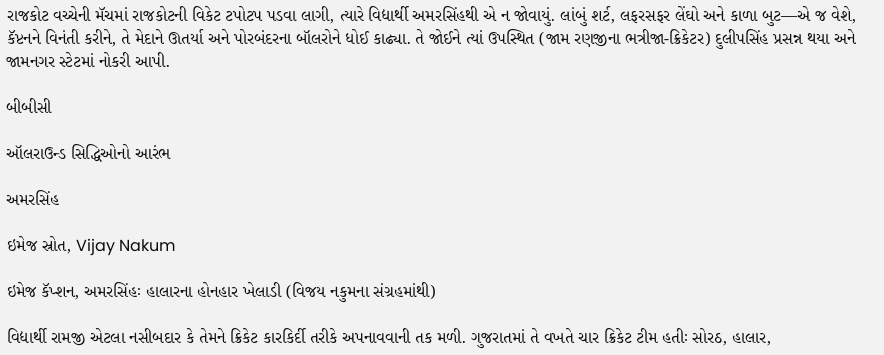રાજકોટ વચ્ચેની મૅચમાં રાજકોટની વિકેટ ટપોટપ પડવા લાગી, ત્યારે વિદ્યાર્થી અમરસિંહથી એ ન જોવાયું. લાંબું શર્ટ, લફરસફર લેંઘો અને કાળા બુટ—એ જ વેશે, કૅપ્ટનને વિનંતી કરીને, તે મેદાને ઊતર્યા અને પોરબંદરના બૉલરોને ધોઈ કાઢ્યા. તે જોઈને ત્યાં ઉપસ્થિત (જામ રણજીના ભત્રીજા-ક્રિકેટર) દુલીપસિંહ પ્રસન્ન થયા અને જામનગર સ્ટેટમાં નોકરી આપી.

બીબીસી

ઑલરાઉન્ડ સિદ્ધિઓનો આરંભ

અમરસિંહ

ઇમેજ સ્રોત, Vijay Nakum

ઇમેજ કૅપ્શન, અમરસિંહઃ હાલારના હોનહાર ખેલાડી (વિજય નકુમના સંગ્રહમાંથી)

વિદ્યાર્થી રામજી એટલા નસીબદાર કે તેમને ક્રિકેટ કારકિર્દી તરીકે અપનાવવાની તક મળી. ગુજરાતમાં તે વખતે ચાર ક્રિકેટ ટીમ હતીઃ સોરઠ, હાલાર,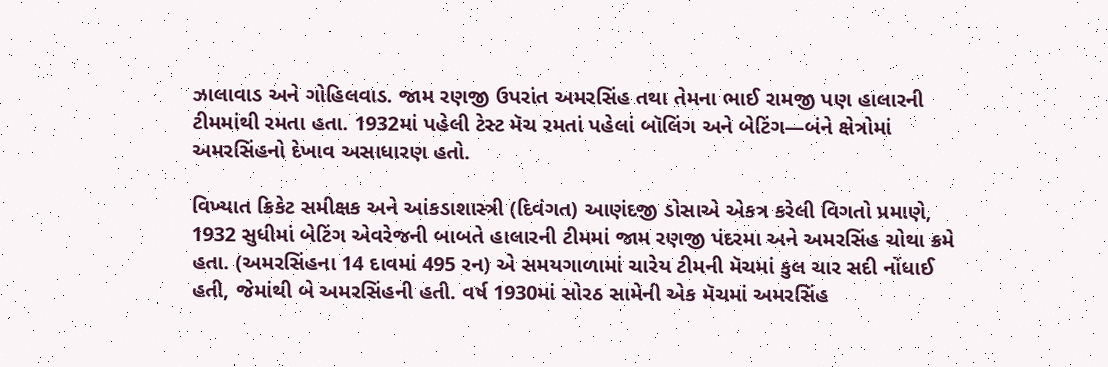ઝાલાવાડ અને ગોહિલવાડ. જામ રણજી ઉપરાંત અમરસિંહ તથા તેમના ભાઈ રામજી પણ હાલારની ટીમમાંથી રમતા હતા. 1932માં પહેલી ટેસ્ટ મૅચ રમતાં પહેલાં બૉલિંગ અને બેટિંગ—બંને ક્ષેત્રોમાં અમરસિંહનો દેખાવ અસાધારણ હતો.

વિખ્યાત ક્રિકેટ સમીક્ષક અને આંકડાશાસ્ત્રી (દિવંગત) આણંદજી ડોસાએ એકત્ર કરેલી વિગતો પ્રમાણે, 1932 સુધીમાં બેટિંગ એવરેજની બાબતે હાલારની ટીમમાં જામ રણજી પંદરમા અને અમરસિંહ ચોથા ક્રમે હતા. (અમરસિંહના 14 દાવમાં 495 રન) એ સમયગાળામાં ચારેય ટીમની મૅચમાં કુલ ચાર સદી નોંધાઈ હતી, જેમાંથી બે અમરસિંહની હતી. વર્ષ 1930માં સોરઠ સામેની એક મૅચમાં અમરસિંહ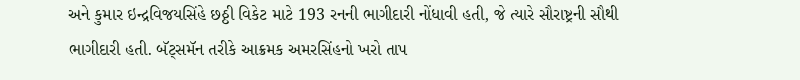અને કુમાર ઇન્દ્રવિજયસિંહે છઠ્ઠી વિકેટ માટે 193 રનની ભાગીદારી નોંધાવી હતી, જે ત્યારે સૌરાષ્ટ્રની સૌથી ભાગીદારી હતી. બૅટ્સમૅન તરીકે આક્રમક અમરસિંહનો ખરો તાપ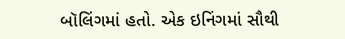બૉલિંગમાં હતો. એક ઇનિંગમાં સૌથી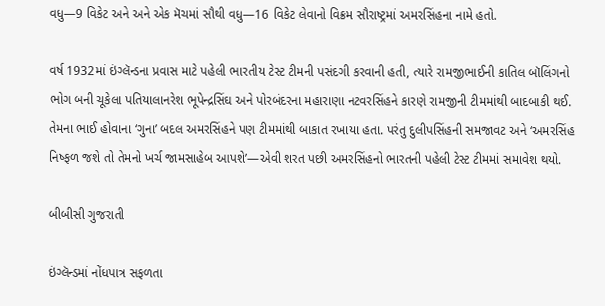વધુ—9 વિકેટ અને અને એક મૅચમાં સૌથી વધુ—16 વિકેટ લેવાનો વિક્રમ સૌરાષ્ટ્રમાં અમરસિંહના નામે હતો.

વર્ષ 1932માં ઇંગ્લૅન્ડના પ્રવાસ માટે પહેલી ભારતીય ટેસ્ટ ટીમની પસંદગી કરવાની હતી, ત્યારે રામજીભાઈની કાતિલ બૉલિંગનો ભોગ બની ચૂકેલા પતિયાલાનરેશ ભૂપેન્દ્રસિંઘ અને પોરબંદરના મહારાણા નટવરસિંહને કારણે રામજીની ટીમમાંથી બાદબાકી થઈ. તેમના ભાઈ હોવાના ‘ગુના’ બદલ અમરસિંહને પણ ટીમમાંથી બાકાત રખાયા હતા. પરંતુ દુલીપસિંહની સમજાવટ અને ‘અમરસિંહ નિષ્ફળ જશે તો તેમનો ખર્ચ જામસાહેબ આપશે’—એવી શરત પછી અમરસિંહનો ભારતની પહેલી ટેસ્ટ ટીમમાં સમાવેશ થયો.

બીબીસી ગુજરાતી

ઇંગ્લૅન્ડમાં નોંધપાત્ર સફળતા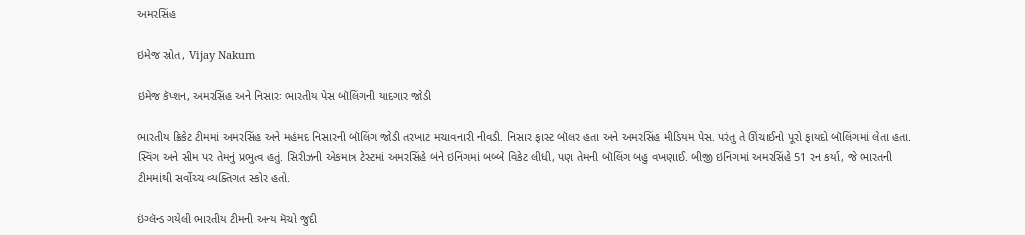અમરસિંહ

ઇમેજ સ્રોત, Vijay Nakum

ઇમેજ કૅપ્શન, અમરસિંહ અને નિસારઃ ભારતીય પેસ બૉલિંગની યાદગાર જોડી

ભારતીય ક્રિકેટ ટીમમાં અમરસિંહ અને મહંમદ નિસારની બૉલિંગ જોડી તરખાટ મચાવનારી નીવડી. નિસાર ફાસ્ટ બૉલર હતા અને અમરસિંહ મીડિયમ પેસ. પરંતુ તે ઊંચાઈનો પૂરો ફાયદો બૉલિંગમાં લેતા હતા. સ્વિંગ અને સીમ પર તેમનું પ્રભુત્વ હતું. સિરીઝની એકમાત્ર ટેસ્ટમાં અમરસિંહે બંને ઇનિંગમાં બબ્બે વિકેટ લીધી, પણ તેમની બૉલિંગ બહુ વખણાઈ. બીજી ઇનિંગમાં અમરસિંહે 51 રન કર્યા, જે ભારતની ટીમમાંથી સર્વોચ્ચ વ્યક્તિગત સ્કોર હતો.

ઇંગ્લૅન્ડ ગયેલી ભારતીય ટીમની અન્ય મૅચો જુદી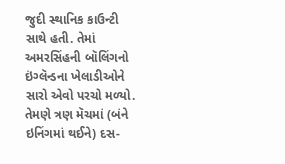જુદી સ્થાનિક કાઉન્ટી સાથે હતી. તેમાં અમરસિંહની બૉલિંગનો ઇંગ્લૅન્ડના ખેલાડીઓને સારો એવો પરચો મળ્યો. તેમણે ત્રણ મૅચમાં (બંને ઇનિંગમાં થઈને) દસ-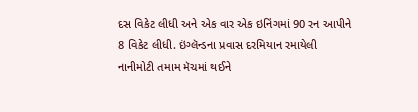દસ વિકેટ લીધી અને એક વાર એક ઇનિંગમાં 90 રન આપીને 8 વિકેટ લીધી. ઇંગ્લૅન્ડના પ્રવાસ દરમિયાન રમાયેલી નાનીમોટી તમામ મૅચમાં થઈને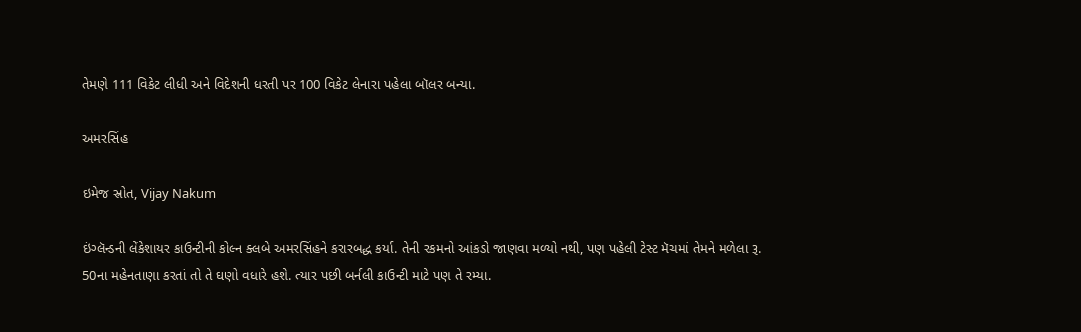તેમણે 111 વિકેટ લીધી અને વિદેશની ધરતી પર 100 વિકેટ લેનારા પહેલા બૉલર બન્યા.

અમરસિંહ

ઇમેજ સ્રોત, Vijay Nakum

ઇંગ્લૅન્ડની લેંકેશાયર કાઉન્ટીની કોલ્ન ક્લબે અમરસિંહને કરારબદ્ધ કર્યા. તેની રકમનો આંકડો જાણવા મળ્યો નથી, પણ પહેલી ટેસ્ટ મૅચમાં તેમને મળેલા રૂ. 50ના મહેનતાણા કરતાં તો તે ઘણો વધારે હશે. ત્યાર પછી બર્નલી કાઉન્ટી માટે પણ તે રમ્યા.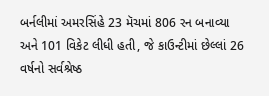બર્નલીમાં અમરસિંહે 23 મૅચમાં 806 રન બનાવ્યા અને 101 વિકેટ લીધી હતી, જે કાઉન્ટીમાં છેલ્લાં 26 વર્ષનો સર્વશ્રેષ્ઠ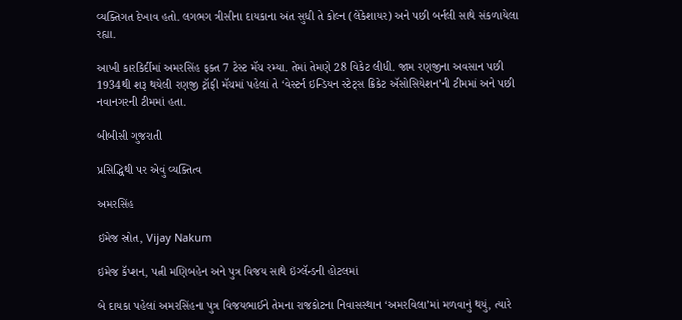વ્યક્તિગત દેખાવ હતો. લગભગ ત્રીસીના દાયકાના અંત સુધી તે કોલ્ન (લેંકેશાયર) અને પછી બર્નલી સાથે સંકળાયેલા રહ્યા.

આખી કારકિર્દીમાં અમરસિંહ ફક્ત 7 ટેસ્ટ મૅચ રમ્યા. તેમાં તેમણે 28 વિકેટ લીધી. જામ રણજીના અવસાન પછી 1934થી શરૂ થયેલી રણજી ટ્રૉફી મૅચમાં પહેલાં તે ‘વેસ્ટર્ન ઇન્ડિયન સ્ટેટ્સ ક્રિકેટ ઍસોસિયેશન’ની ટીમમાં અને પછી નવાનગરની ટીમમાં હતા.

બીબીસી ગુજરાતી

પ્રસિદ્ધિથી પર એવું વ્યક્તિત્વ

અમરસિંહ

ઇમેજ સ્રોત, Vijay Nakum

ઇમેજ કૅપ્શન, પત્ની મણિબહેન અને પુત્ર વિજય સાથે ઇંગ્લૅન્ડની હોટલમાં

બે દાયકા પહેલાં અમરસિંહના પુત્ર વિજયભાઈને તેમના રાજકોટના નિવાસસ્થાન ‘અમરવિલા’માં મળવાનું થયું, ત્યારે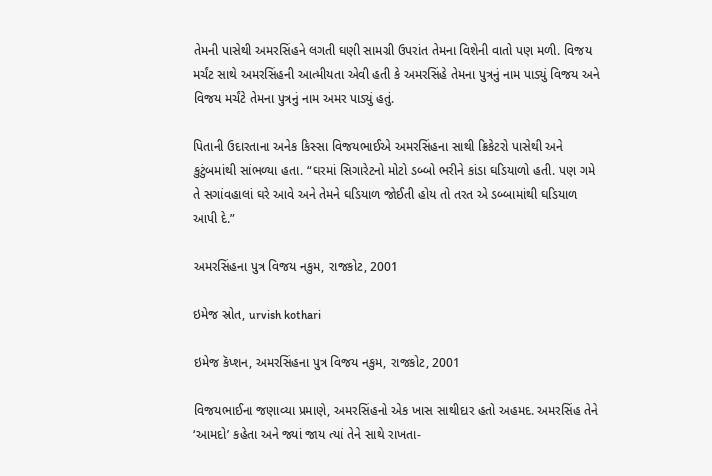તેમની પાસેથી અમરસિંહને લગતી ઘણી સામગ્રી ઉપરાંત તેમના વિશેની વાતો પણ મળી. વિજય મર્ચંટ સાથે અમરસિંહની આત્મીયતા એવી હતી કે અમરસિંહે તેમના પુત્રનું નામ પાડ્યું વિજય અને વિજય મર્ચંટે તેમના પુત્રનું નામ અમર પાડ્યું હતું.

પિતાની ઉદારતાના અનેક કિસ્સા વિજયભાઈએ અમરસિંહના સાથી ક્રિકેટરો પાસેથી અને કુટુંબમાંથી સાંભળ્યા હતા. “ઘરમાં સિગારેટનો મોટો ડબ્બો ભરીને કાંડા ઘડિયાળો હતી. પણ ગમે તે સગાંવહાલાં ઘરે આવે અને તેમને ઘડિયાળ જોઈતી હોય તો તરત એ ડબ્બામાંથી ઘડિયાળ આપી દે.”

અમરસિંહના પુત્ર વિજય નકુમ, રાજકોટ, 2001

ઇમેજ સ્રોત, urvish kothari

ઇમેજ કૅપ્શન, અમરસિંહના પુત્ર વિજય નકુમ, રાજકોટ, 2001

વિજયભાઈના જણાવ્યા પ્રમાણે, અમરસિંહનો એક ખાસ સાથીદાર હતો અહમદ. અમરસિંહ તેને ‘આમદો’ કહેતા અને જ્યાં જાય ત્યાં તેને સાથે રાખતા-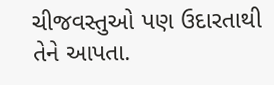ચીજવસ્તુઓ પણ ઉદારતાથી તેને આપતા.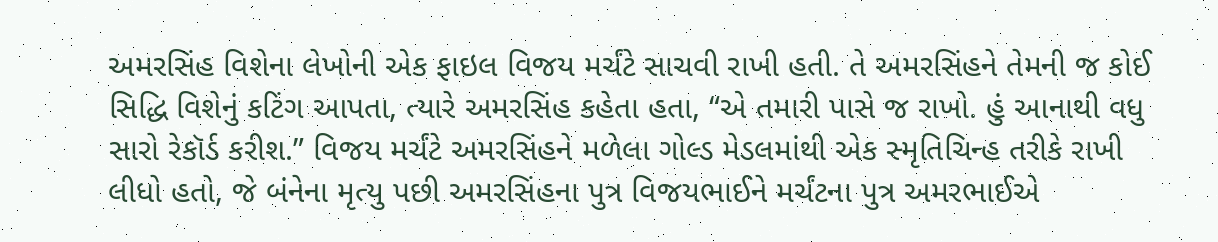અમરસિંહ વિશેના લેખોની એક ફાઇલ વિજય મર્ચંટે સાચવી રાખી હતી. તે અમરસિંહને તેમની જ કોઈ સિદ્ધિ વિશેનું કટિંગ આપતા, ત્યારે અમરસિંહ કહેતા હતા, “એ તમારી પાસે જ રાખો. હું આનાથી વધુ સારો રેકૉર્ડ કરીશ.” વિજય મર્ચંટે અમરસિંહને મળેલા ગોલ્ડ મેડલમાંથી એક સ્મૃતિચિન્હ તરીકે રાખી લીધો હતો, જે બંનેના મૃત્યુ પછી અમરસિંહના પુત્ર વિજયભાઈને મર્ચંટના પુત્ર અમરભાઈએ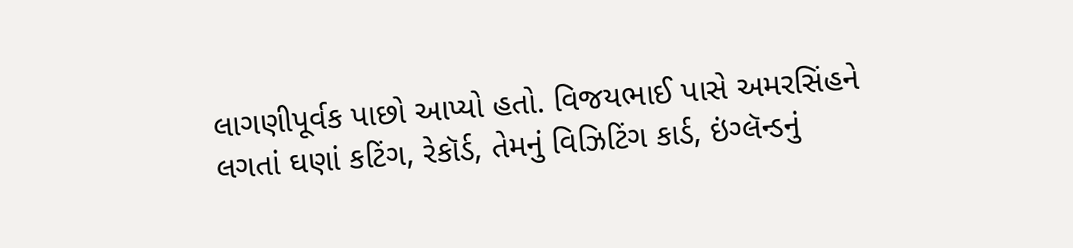લાગણીપૂર્વક પાછો આપ્યો હતો. વિજયભાઈ પાસે અમરસિંહને લગતાં ઘણાં કટિંગ, રેકૉર્ડ, તેમનું વિઝિટિંગ કાર્ડ, ઇંગ્લૅન્ડનું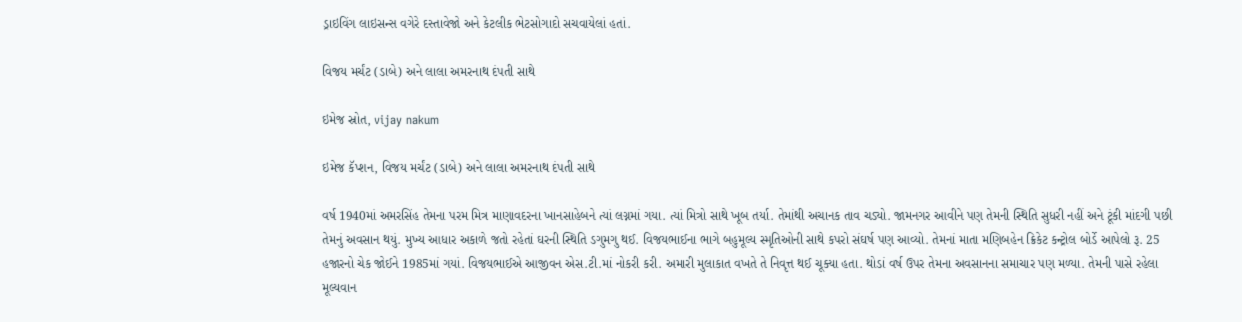ડ્રાઇવિંગ લાઇસન્સ વગેરે દસ્તાવેજો અને કેટલીક ભેટસોગાદો સચવાયેલાં હતાં.

વિજય મર્ચંટ (ડાબે) અને લાલા અમરનાથ દંપતી સાથે

ઇમેજ સ્રોત, vijay nakum

ઇમેજ કૅપ્શન, વિજય મર્ચંટ (ડાબે) અને લાલા અમરનાથ દંપતી સાથે

વર્ષ 1940માં અમરસિંહ તેમના પરમ મિત્ર માણાવદરના ખાનસાહેબને ત્યાં લગ્નમાં ગયા. ત્યાં મિત્રો સાથે ખૂબ તર્યા. તેમાંથી અચાનક તાવ ચડ્યો. જામનગર આવીને પણ તેમની સ્થિતિ સુધરી નહીં અને ટૂંકી માંદગી પછી તેમનું અવસાન થયું. મુખ્ય આધાર અકાળે જતો રહેતાં ઘરની સ્થિતિ ડગુમગુ થઈ. વિજયભાઈના ભાગે બહુમૂલ્ય સ્મૃતિઓની સાથે કપરો સંઘર્ષ પણ આવ્યો. તેમનાં માતા મણિબહેન ક્રિકેટ કન્ટ્રોલ બોર્ડે આપેલો રૂ. 25 હજારનો ચેક જોઈને 1985માં ગયાં. વિજયભાઈએ આજીવન એસ.ટી.માં નોકરી કરી. અમારી મુલાકાત વખતે તે નિવૃત્ત થઈ ચૂક્યા હતા. થોડાં વર્ષ ઉપર તેમના અવસાનના સમાચાર પણ મળ્યા. તેમની પાસે રહેલા મૂલ્યવાન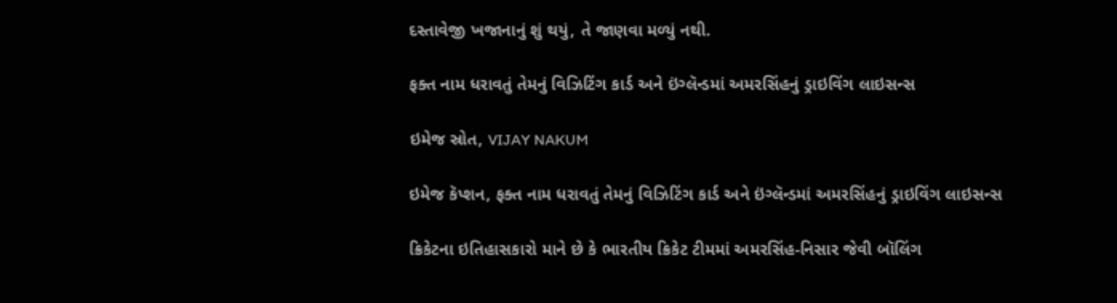દસ્તાવેજી ખજાનાનું શું થયું, તે જાણવા મળ્યું નથી.

ફક્ત નામ ધરાવતું તેમનું વિઝિટિંગ કાર્ડ અને ઇંગ્લૅન્ડમાં અમરસિંહનું ડ્રાઇવિંગ લાઇસન્સ

ઇમેજ સ્રોત, VIJAY NAKUM

ઇમેજ કૅપ્શન, ફક્ત નામ ધરાવતું તેમનું વિઝિટિંગ કાર્ડ અને ઇંગ્લૅન્ડમાં અમરસિંહનું ડ્રાઇવિંગ લાઇસન્સ

ક્રિકેટના ઇતિહાસકારો માને છે કે ભારતીય ક્રિકેટ ટીમમાં અમરસિંહ-નિસાર જેવી બૉલિંગ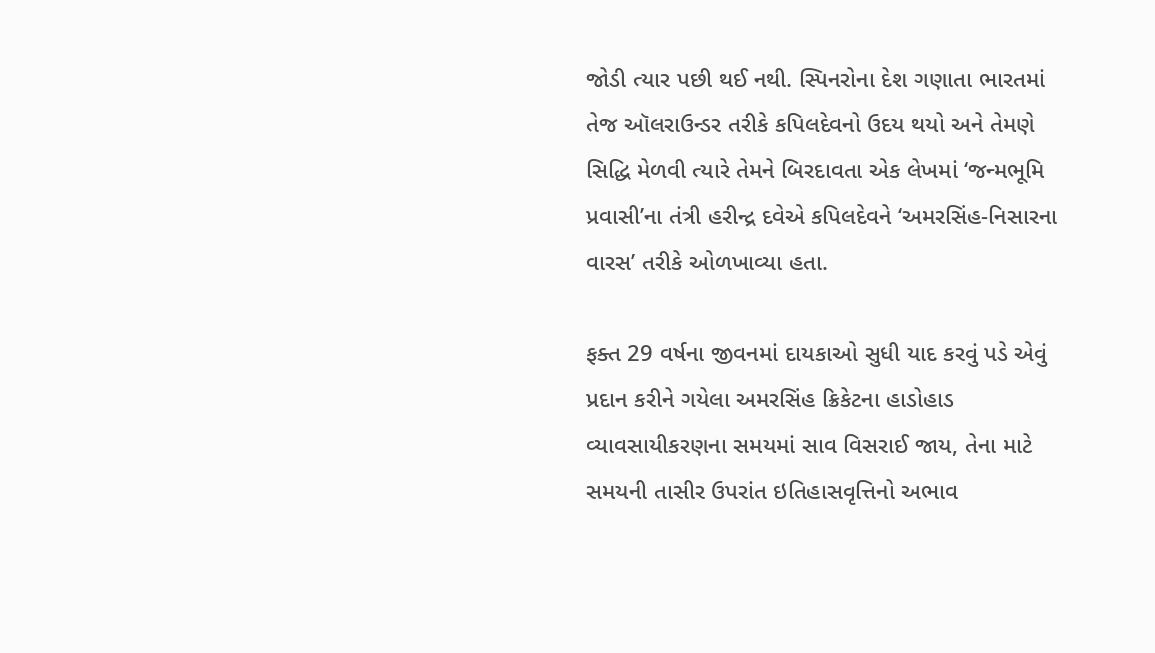જોડી ત્યાર પછી થઈ નથી. સ્પિનરોના દેશ ગણાતા ભારતમાં તેજ ઑલરાઉન્ડર તરીકે કપિલદેવનો ઉદય થયો અને તેમણે સિદ્ધિ મેળવી ત્યારે તેમને બિરદાવતા એક લેખમાં ‘જન્મભૂમિ પ્રવાસી’ના તંત્રી હરીન્દ્ર દવેએ કપિલદેવને ‘અમરસિંહ-નિસારના વારસ’ તરીકે ઓળખાવ્યા હતા.

ફક્ત 29 વર્ષના જીવનમાં દાયકાઓ સુધી યાદ કરવું પડે એવું પ્રદાન કરીને ગયેલા અમરસિંહ ક્રિકેટના હાડોહાડ વ્યાવસાયીકરણના સમયમાં સાવ વિસરાઈ જાય, તેના માટે સમયની તાસીર ઉપરાંત ઇતિહાસવૃત્તિનો અભાવ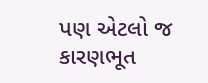પણ એટલો જ કારણભૂત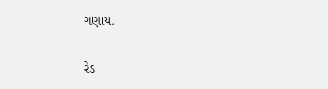ગણાય.

રેડ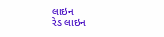લાઇન
રેડ લાઇન